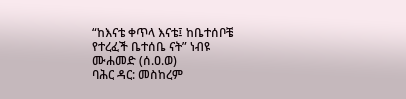“ከእናቴ ቀጥላ እናቴ፤ ከቤተሰቦቼ የተረፈች ቤተሰቤ ናት” ነብዩ ሙሐመድ (ሰ.ዐ.ወ)
ባሕር ዳር: መስከረም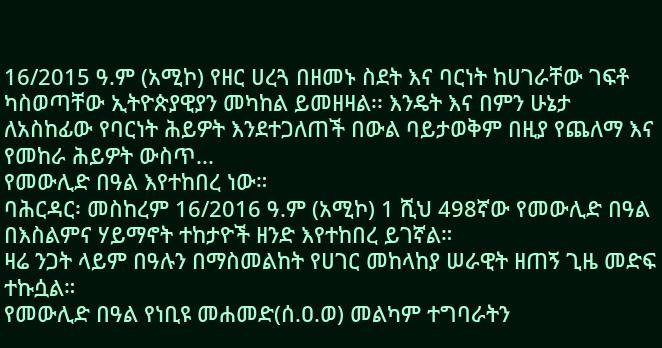16/2015 ዓ.ም (አሚኮ) የዘር ሀረጓ በዘመኑ ስደት እና ባርነት ከሀገራቸው ገፍቶ ካስወጣቸው ኢትዮጵያዊያን መካከል ይመዘዛል፡፡ እንዴት እና በምን ሁኔታ ለአስከፊው የባርነት ሕይዎት እንደተጋለጠች በውል ባይታወቅም በዚያ የጨለማ እና የመከራ ሕይዎት ውስጥ...
የመውሊድ በዓል እየተከበረ ነው።
ባሕርዳር፡ መስከረም 16/2016 ዓ.ም (አሚኮ) 1 ሺህ 498ኛው የመውሊድ በዓል በእስልምና ሃይማኖት ተከታዮች ዘንድ እየተከበረ ይገኛል።
ዛሬ ንጋት ላይም በዓሉን በማስመልከት የሀገር መከላከያ ሠራዊት ዘጠኝ ጊዜ መድፍ ተኩሷል።
የመውሊድ በዓል የነቢዩ መሐመድ(ሰ.ዐ.ወ) መልካም ተግባራትን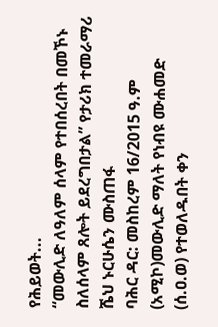የሕይወት...
“መውሊድ ለዓለም ሰላም የተበሰረበት በመኾኑ ስለሰላም ጸሎት ይደረግበታል” የታሪክ ተመራማሪ ሼህ ኑርሁሴን ሙስጠፋ
ባሕር ዳር: መስከረም 16/2015 ዓ.ም (አሚኮ)መውሊድ ማለት የነብዩ ሙሐመድ (ሰ.ዐ.ወ) የተወለዱበት ቀን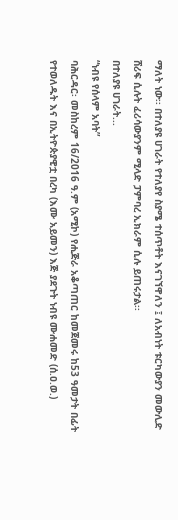ማለት ነው፡፡ በተለያዩ ሀገራት የተለያየ ስያሜ ተሰጥቶት እናገኘዋለን ፤ ለአብነት ቱርካውያን መውሊድ ሸሪፍ ሲሉት ፈሪሳውያንም ሚላድ ፓምባረ ኢክራም ሲሉ ይጠሩታል፡፡
በተለያዩ ሀገራት...
“ነብዩ የሰላም አባት”
ባሕርዳር፡ መስከረም 16/2016 ዓ.ም (አሚኮ) የሒጅራ አቆጣጠር ከመጀመሩ ከ53 ዓመታት በፊት የተወለዱት እና በኢትዮጵያዊቷ በረካ (እሙ አይመን) እጅ ያደጉት ነብዩ ሙሐመድ (ሰ.ዐ.ወ.)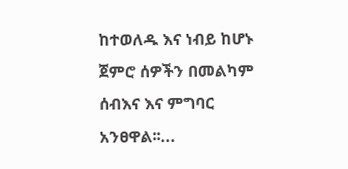ከተወለዱ እና ነብይ ከሆኑ ጀምሮ ሰዎችን በመልካም ሰብእና እና ምግባር አንፀዋል፡፡...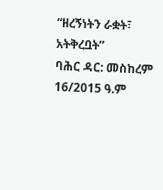“ዘረኝነትን ራቋት፣ አትቅረቧት”
ባሕር ዳር: መስከረም 16/2015 ዓ.ም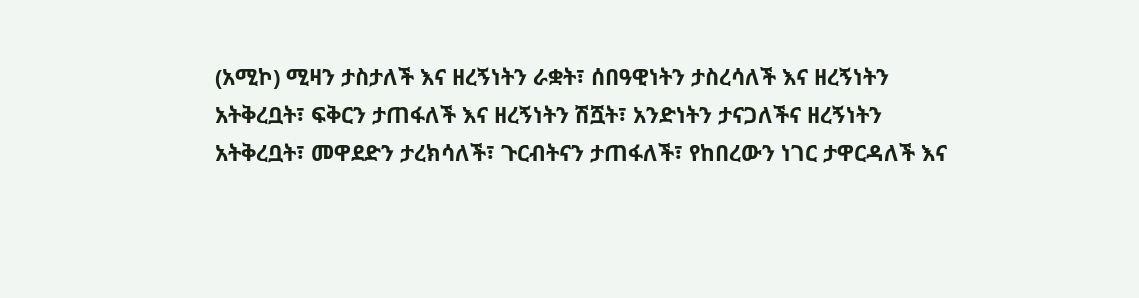(አሚኮ) ሚዛን ታስታለች እና ዘረኝነትን ራቋት፣ ሰበዓዊነትን ታስረሳለች እና ዘረኝነትን አትቅረቧት፣ ፍቅርን ታጠፋለች እና ዘረኝነትን ሽሿት፣ አንድነትን ታናጋለችና ዘረኝነትን አትቅረቧት፣ መዋደድን ታረክሳለች፣ ጉርብትናን ታጠፋለች፣ የከበረውን ነገር ታዋርዳለች እና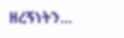ዘረኝነትን...